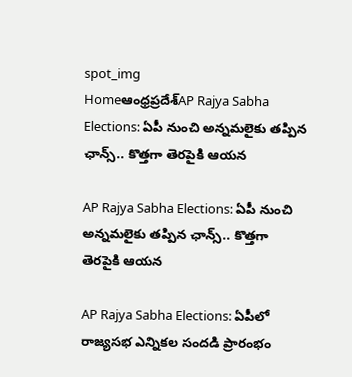spot_img
Homeఆంధ్రప్రదేశ్‌AP Rajya Sabha Elections: ఏపీ నుంచి అన్నమలైకు తప్పిన ఛాన్స్.. కొత్తగా తెరపైకి ఆయన

AP Rajya Sabha Elections: ఏపీ నుంచి అన్నమలైకు తప్పిన ఛాన్స్.. కొత్తగా తెరపైకి ఆయన

AP Rajya Sabha Elections: ఏపీలో రాజ్యసభ ఎన్నికల సందడి ప్రారంభం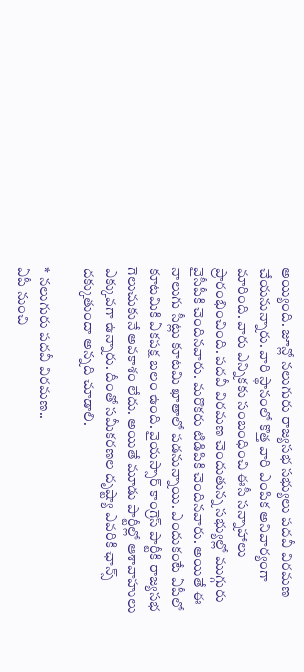అయ్యింది. జూన్లో నలుగురు రాజ్యసభ సభ్యులు పదవీ విరమణ చేయనున్నారు. వారి స్థానంలో కొత్త వారి ఎంపిక అనివార్యంగా మారింది. వారు ఎన్నికకు సంబంధించి ఈసీ సన్నాహాలు ప్రారంభించింది. పదవీ విరమణ చెందుతున్న సభ్యుల్లో ముగ్గురు వైసీపీకి చెందినవారు. మరొకరు టిడిపికి చెందినవారు. అయితే ఈ నాలుగు సీట్లు కూటమి ఖాతాలో పడనున్నాయి. ఎందుకంటే ఏపీలో కూటమికి ఏకపక్ష బలం ఉంది. వైయస్సార్ కాంగ్రెస్ పార్టీకి రాజ్యసభ గెలుచుకునే అవకాశం లేదు. అయితే మూడు పార్టీల్లో ఆశావాహులు ఎక్కువగా ఉన్నారు. దీంతో సమీకరణల దృష్ట్యా ఎవరికి ఛాన్స్ దక్కుతుందా అన్నది చూడాలి.

* నలుగురు పదవీ విరమణ..
ఏపీ నుంచి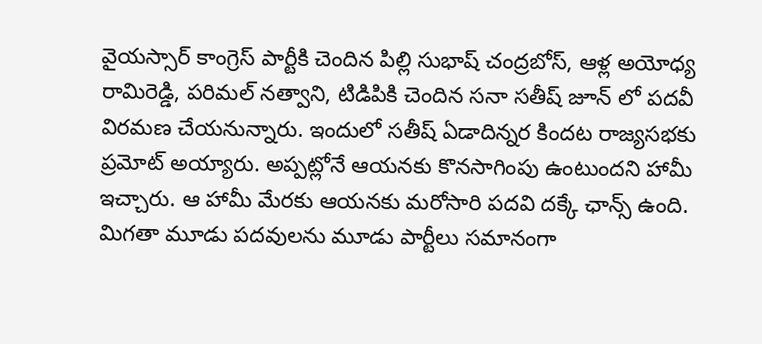వైయస్సార్ కాంగ్రెస్ పార్టీకి చెందిన పిల్లి సుభాష్ చంద్రబోస్, ఆళ్ల అయోధ్య రామిరెడ్డి, పరిమల్ నత్వాని, టిడిపికి చెందిన సనా సతీష్ జూన్ లో పదవీ విరమణ చేయనున్నారు. ఇందులో సతీష్ ఏడాదిన్నర కిందట రాజ్యసభకు ప్రమోట్ అయ్యారు. అప్పట్లోనే ఆయనకు కొనసాగింపు ఉంటుందని హామీ ఇచ్చారు. ఆ హామీ మేరకు ఆయనకు మరోసారి పదవి దక్కే ఛాన్స్ ఉంది. మిగతా మూడు పదవులను మూడు పార్టీలు సమానంగా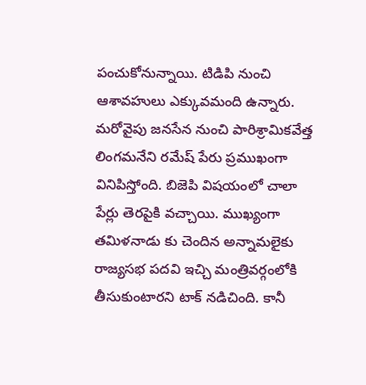పంచుకోనున్నాయి. టిడిపి నుంచి ఆశావహులు ఎక్కువమంది ఉన్నారు. మరోవైపు జనసేన నుంచి పారిశ్రామికవేత్త లింగమనేని రమేష్ పేరు ప్రముఖంగా వినిపిస్తోంది. బిజెపి విషయంలో చాలా పేర్లు తెరపైకి వచ్చాయి. ముఖ్యంగా తమిళనాడు కు చెందిన అన్నామలైకు రాజ్యసభ పదవి ఇచ్చి మంత్రివర్గంలోకి తీసుకుంటారని టాక్ నడిచింది. కానీ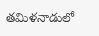తమిళనాడులో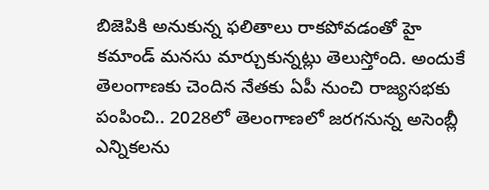బిజెపికి అనుకున్న ఫలితాలు రాకపోవడంతో హై కమాండ్ మనసు మార్చుకున్నట్లు తెలుస్తోంది. అందుకే తెలంగాణకు చెందిన నేతకు ఏపీ నుంచి రాజ్యసభకు పంపించి.. 2028లో తెలంగాణలో జరగనున్న అసెంబ్లీ ఎన్నికలను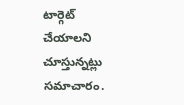టార్గెట్ చేయాలని చూస్తున్నట్లు సమాచారం.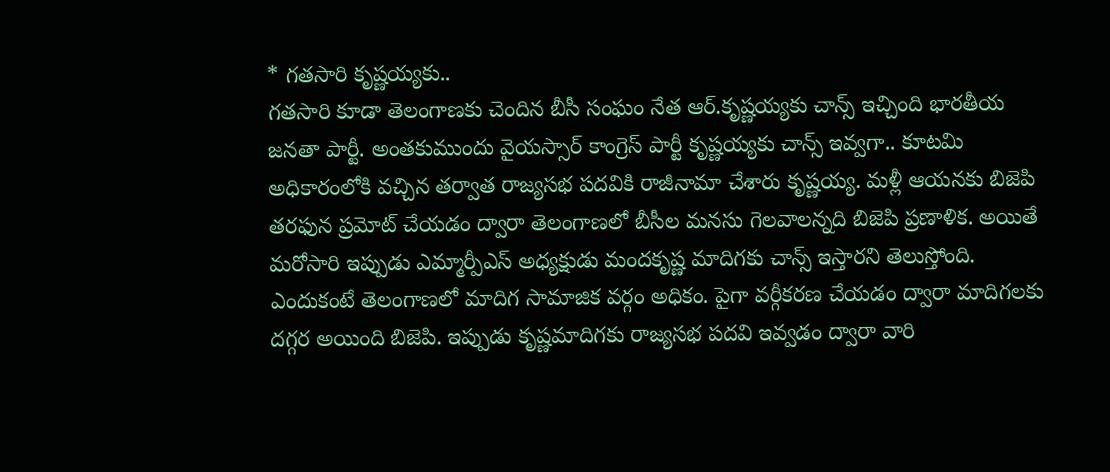* గతసారి కృష్ణయ్యకు..
గతసారి కూడా తెలంగాణకు చెందిన బీసీ సంఘం నేత ఆర్.కృష్ణయ్యకు చాన్స్ ఇచ్చింది భారతీయ జనతా పార్టీ. అంతకుముందు వైయస్సార్ కాంగ్రెస్ పార్టీ కృష్ణయ్యకు చాన్స్ ఇవ్వగా.. కూటమి అధికారంలోకి వచ్చిన తర్వాత రాజ్యసభ పదవికి రాజీనామా చేశారు కృష్ణయ్య. మళ్లీ ఆయనకు బిజెపి తరఫున ప్రమోట్ చేయడం ద్వారా తెలంగాణలో బీసీల మనసు గెలవాలన్నది బిజెపి ప్రణాళిక. అయితే మరోసారి ఇప్పుడు ఎమ్మార్పీఎస్ అధ్యక్షుడు మందకృష్ణ మాదిగకు చాన్స్ ఇస్తారని తెలుస్తోంది. ఎందుకంటే తెలంగాణలో మాదిగ సామాజిక వర్గం అధికం. పైగా వర్గీకరణ చేయడం ద్వారా మాదిగలకు దగ్గర అయింది బిజెపి. ఇప్పుడు కృష్ణమాదిగకు రాజ్యసభ పదవి ఇవ్వడం ద్వారా వారి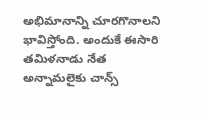అభిమానాన్ని చూరగొనాలని భావిస్తోంది. అందుకే ఈసారి తమిళనాడు నేత అన్నామలైకు చాన్స్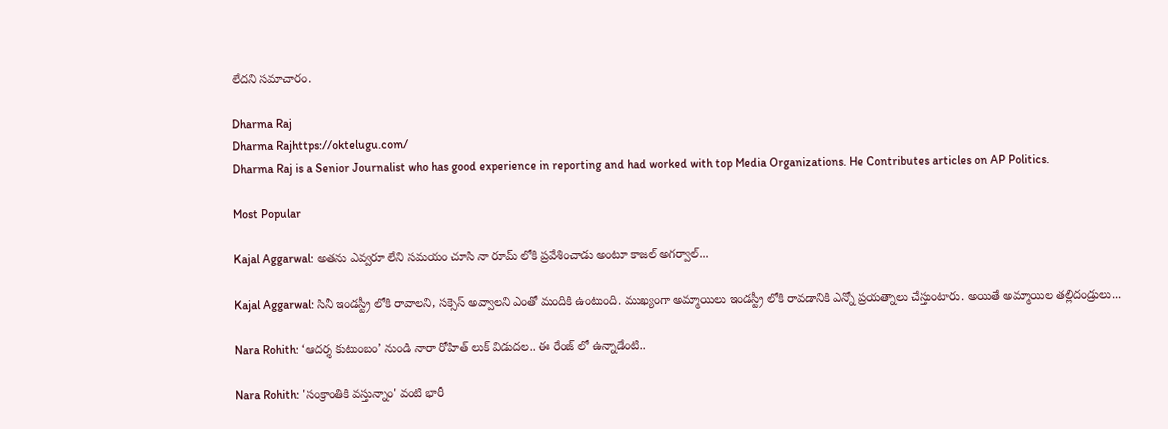లేదని సమాచారం.

Dharma Raj
Dharma Rajhttps://oktelugu.com/
Dharma Raj is a Senior Journalist who has good experience in reporting and had worked with top Media Organizations. He Contributes articles on AP Politics.

Most Popular

Kajal Aggarwal: అతను ఎవ్వరూ లేని సమయం చూసి నా రూమ్ లోకి ప్రవేశించాడు అంటూ కాజల్ అగర్వాల్...

Kajal Aggarwal: సినీ ఇండస్ట్రీ లోకి రావాలని, సక్సెస్ అవ్వాలని ఎంతో మందికి ఉంటుంది. ముఖ్యంగా అమ్మాయిలు ఇండస్ట్రీ లోకి రావడానికి ఎన్నో ప్రయత్నాలు చేస్తుంటారు. అయితే అమ్మాయిల తల్లిదండ్రులు...

Nara Rohith: ‘ఆదర్శ కుటుంబం’ నుండి నారా రోహిత్ లుక్ విడుదల.. ఈ రేంజ్ లో ఉన్నాడేంటి..

Nara Rohith: 'సంక్రాంతికి వస్తున్నాం' వంటి భారీ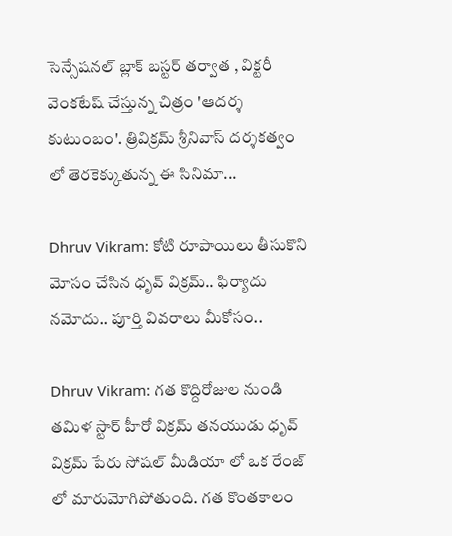సెన్సేషనల్ బ్లాక్ బస్టర్ తర్వాత , విక్టరీ వెంకటేష్ చేస్తున్న చిత్రం 'ఆదర్శ కుటుంబం'. త్రివిక్రమ్ శ్రీనివాస్ దర్శకత్వం లో తెరకెక్కుతున్న ఈ సినిమా...

Dhruv Vikram: కోటి రూపాయిలు తీసుకొని మోసం చేసిన ధృవ్ విక్రమ్.. ఫిర్యాదు నమోదు.. పూర్తి వివరాలు మీకోసం..

Dhruv Vikram: గత కొద్దిరోజుల నుండి తమిళ స్టార్ హీరో విక్రమ్ తనయుడు ధృవ్ విక్రమ్ పేరు సోషల్ మీడియా లో ఒక రేంజ్ లో మారుమోగిపోతుంది. గత కొంతకాలం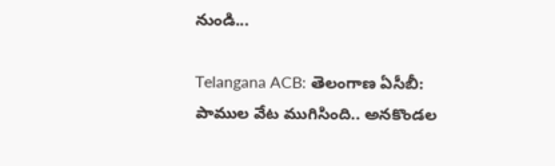నుండి...

Telangana ACB: తెలంగాణ ఏసీబీ: పాముల వేట ముగిసింది.. అనకొండల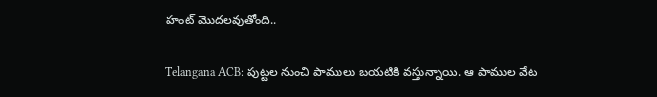హంట్ మొదలవుతోంది..

Telangana ACB: పుట్టల నుంచి పాములు బయటికి వస్తున్నాయి. ఆ పాముల వేట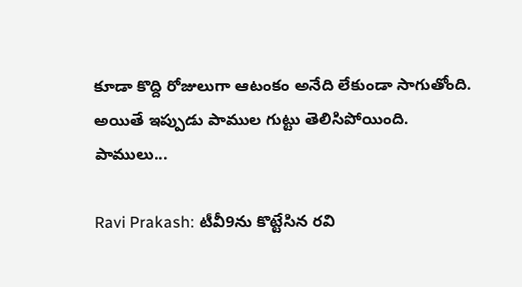కూడా కొద్ది రోజులుగా ఆటంకం అనేది లేకుండా సాగుతోంది. అయితే ఇప్పుడు పాముల గుట్టు తెలిసిపోయింది. పాములు...

Ravi Prakash: టీవీ9ను కొట్టేసిన రవి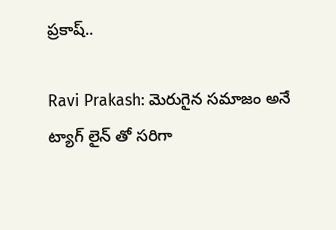ప్రకాష్..

Ravi Prakash: మెరుగైన సమాజం అనే ట్యాగ్ లైన్ తో సరిగా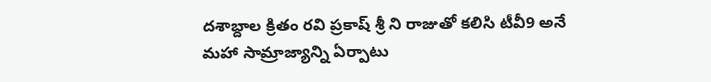దశాబ్దాల క్రితం రవి ప్రకాష్ శ్రీ ని రాజుతో కలిసి టీవీ9 అనే మహా సామ్రాజ్యాన్ని ఏర్పాటు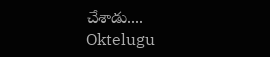చేశాడు....
Oktelugu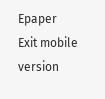Epaper
Exit mobile version